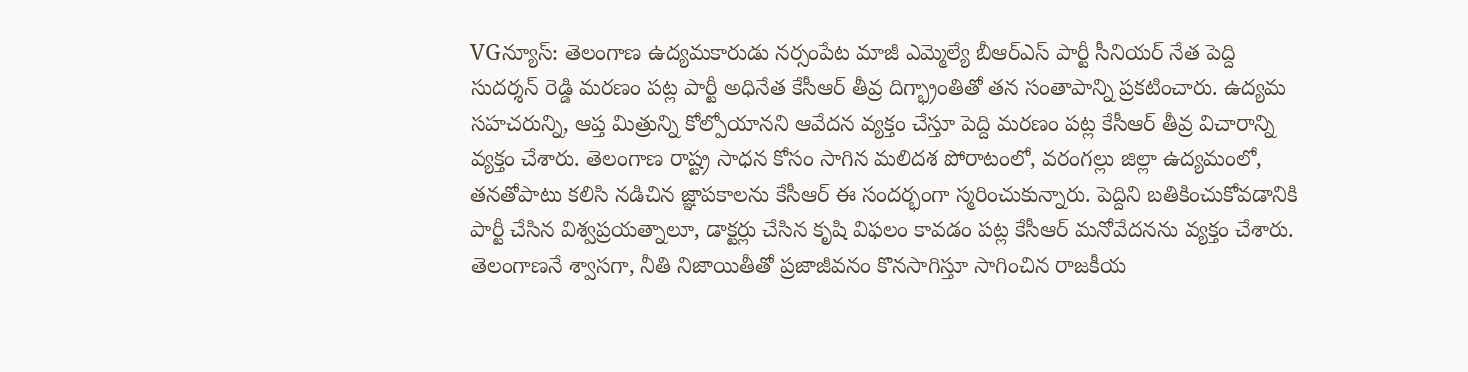VGన్యూస్: తెలంగాణ ఉద్యమకారుడు నర్సంపేట మాజీ ఎమ్మెల్యే బీఆర్ఎస్ పార్టీ సీనియర్ నేత పెద్ది సుదర్శన్ రెడ్డి మరణం పట్ల పార్టీ అధినేత కేసీఆర్ తీవ్ర దిగ్భ్రాంతితో తన సంతాపాన్ని ప్రకటించారు. ఉద్యమ సహచరున్ని, ఆప్త మిత్రున్ని కోల్పోయానని ఆవేదన వ్యక్తం చేస్తూ పెద్ది మరణం పట్ల కేసీఆర్ తీవ్ర విచారాన్ని వ్యక్తం చేశారు. తెలంగాణ రాష్ట్ర సాధన కోసం సాగిన మలిదశ పోరాటంలో, వరంగల్లు జిల్లా ఉద్యమంలో, తనతోపాటు కలిసి నడిచిన జ్ఞాపకాలను కేసీఆర్ ఈ సందర్భంగా స్మరించుకున్నారు. పెద్దిని బతికించుకోవడానికి పార్టీ చేసిన విశ్వప్రయత్నాలూ, డాక్టర్లు చేసిన కృషి విఫలం కావడం పట్ల కేసీఆర్ మనోవేదనను వ్యక్తం చేశారు. తెలంగాణనే శ్వాసగా, నీతి నిజాయితీతో ప్రజాజీవనం కొనసాగిస్తూ సాగించిన రాజకీయ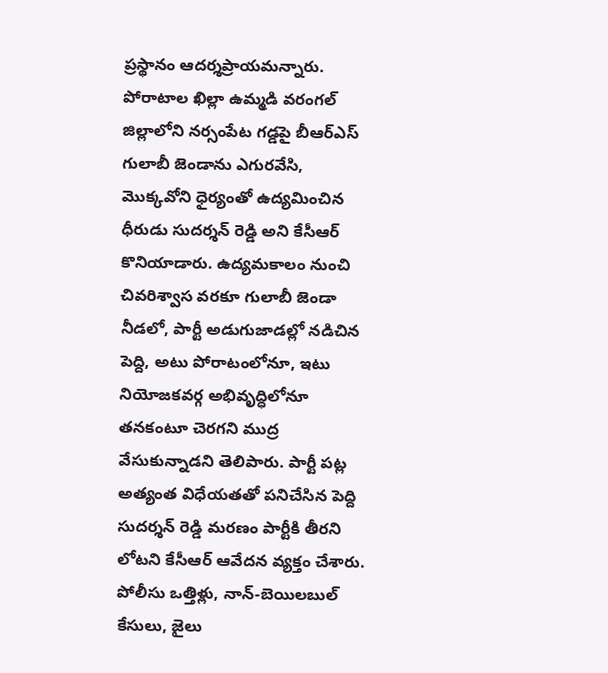ప్రస్థానం ఆదర్శప్రాయమన్నారు.
పోరాటాల ఖిల్లా ఉమ్మడి వరంగల్ జిల్లాలోని నర్సంపేట గడ్డపై బీఆర్ఎస్ గులాబీ జెండాను ఎగురవేసి, మొక్కవోని ధైర్యంతో ఉద్యమించిన ధీరుడు సుదర్శన్ రెడ్డి అని కేసీఆర్ కొనియాడారు. ఉద్యమకాలం నుంచి చివరిశ్వాస వరకూ గులాబీ జెండా నీడలో, పార్టీ అడుగుజాడల్లో నడిచిన పెద్ది, అటు పోరాటంలోనూ, ఇటు నియోజకవర్గ అభివృద్ధిలోనూ తనకంటూ చెరగని ముద్ర వేసుకున్నాడని తెలిపారు. పార్టీ పట్ల అత్యంత విధేయతతో పనిచేసిన పెద్ది సుదర్శన్ రెడ్డి మరణం పార్టీకి తీరని లోటని కేసీఆర్ ఆవేదన వ్యక్తం చేశారు. పోలీసు ఒత్తిళ్లు, నాన్-బెయిలబుల్ కేసులు, జైలు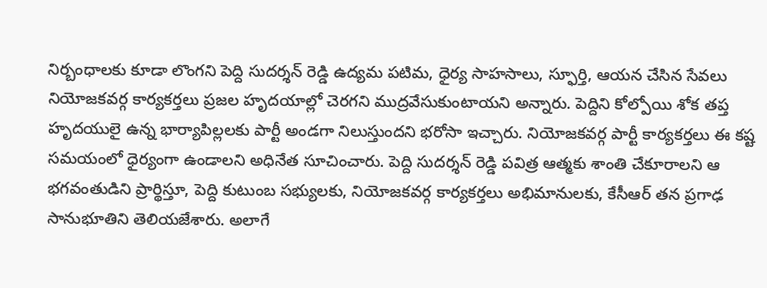నిర్బంధాలకు కూడా లొంగని పెద్ది సుదర్శన్ రెడ్డి ఉద్యమ పటిమ, ధైర్య సాహసాలు, స్ఫూర్తి, ఆయన చేసిన సేవలు నియోజకవర్గ కార్యకర్తలు ప్రజల హృదయాల్లో చెరగని ముద్రవేసుకుంటాయని అన్నారు. పెద్దిని కోల్పోయి శోక తప్త హృదయులై ఉన్న భార్యాపిల్లలకు పార్టీ అండగా నిలుస్తుందని భరోసా ఇచ్చారు. నియోజకవర్గ పార్టీ కార్యకర్తలు ఈ కష్ట సమయంలో ధైర్యంగా ఉండాలని అధినేత సూచించారు. పెద్ది సుదర్శన్ రెడ్డి పవిత్ర ఆత్మకు శాంతి చేకూరాలని ఆ భగవంతుడిని ప్రార్థిస్తూ, పెద్ది కుటుంబ సభ్యులకు, నియోజకవర్గ కార్యకర్తలు అభిమానులకు, కేసీఆర్ తన ప్రగాఢ సానుభూతిని తెలియజేశారు. అలాగే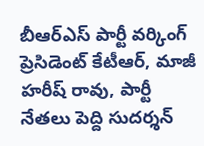బీఆర్ఎస్ పార్టీ వర్కింగ్ ప్రెసిడెంట్ కేటీఆర్, మాజీ హరీష్ రావు, పార్టీ నేతలు పెద్ది సుదర్శన్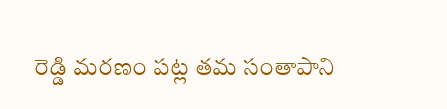రెడ్డి మరణం పట్ల తమ సంతాపాని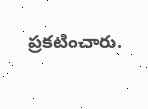ప్రకటించారు.